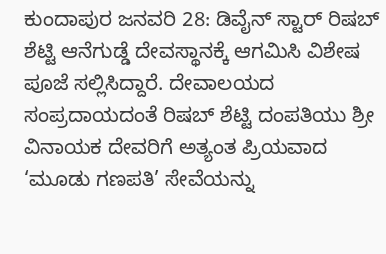ಕುಂದಾಪುರ ಜನವರಿ 28: ಡಿವೈನ್ ಸ್ಟಾರ್ ರಿಷಬ್ ಶೆಟ್ಟಿ ಆನೆಗುಡ್ಡೆ ದೇವಸ್ಥಾನಕ್ಕೆ ಆಗಮಿಸಿ ವಿಶೇಷ ಪೂಜೆ ಸಲ್ಲಿಸಿದ್ದಾರೆ. ದೇವಾಲಯದ ಸಂಪ್ರದಾಯದಂತೆ ರಿಷಬ್ ಶೆಟ್ಟಿ ದಂಪತಿಯು ಶ್ರೀ ವಿನಾಯಕ ದೇವರಿಗೆ ಅತ್ಯಂತ ಪ್ರಿಯವಾದ ‘ಮೂಡು ಗಣಪತಿ’ ಸೇವೆಯನ್ನು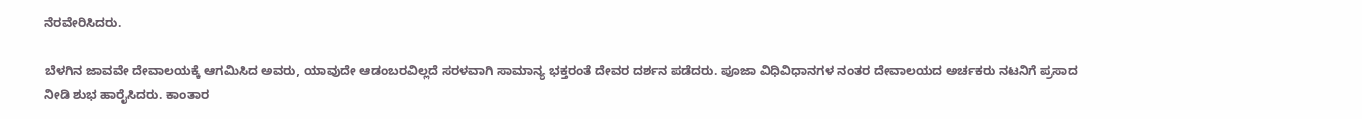ನೆರವೇರಿಸಿದರು.

ಬೆಳಗಿನ ಜಾವವೇ ದೇವಾಲಯಕ್ಕೆ ಆಗಮಿಸಿದ ಅವರು, ಯಾವುದೇ ಆಡಂಬರವಿಲ್ಲದೆ ಸರಳವಾಗಿ ಸಾಮಾನ್ಯ ಭಕ್ತರಂತೆ ದೇವರ ದರ್ಶನ ಪಡೆದರು. ಪೂಜಾ ವಿಧಿವಿಧಾನಗಳ ನಂತರ ದೇವಾಲಯದ ಅರ್ಚಕರು ನಟನಿಗೆ ಪ್ರಸಾದ ನೀಡಿ ಶುಭ ಹಾರೈಸಿದರು. ಕಾಂತಾರ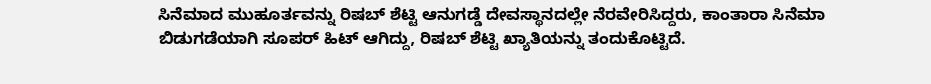ಸಿನೆಮಾದ ಮುಹೂರ್ತವನ್ನು ರಿಷಬ್ ಶೆಟ್ಟಿ ಆನುಗಡ್ಡೆ ದೇವಸ್ಥಾನದಲ್ಲೇ ನೆರವೇರಿಸಿದ್ದರು, ಕಾಂತಾರಾ ಸಿನೆಮಾ ಬಿಡುಗಡೆಯಾಗಿ ಸೂಪರ್ ಹಿಟ್ ಆಗಿದ್ದು, ರಿಷಬ್ ಶೆಟ್ಟಿ ಖ್ಯಾತಿಯನ್ನು ತಂದುಕೊಟ್ಟಿದೆ.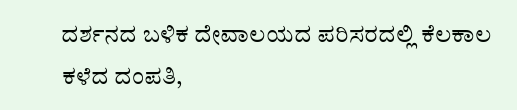ದರ್ಶನದ ಬಳಿಕ ದೇವಾಲಯದ ಪರಿಸರದಲ್ಲಿ ಕೆಲಕಾಲ ಕಳೆದ ದಂಪತಿ,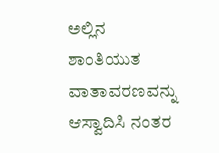ಅಲ್ಲಿನ ಶಾಂತಿಯುತ ವಾತಾವರಣವನ್ನು ಆಸ್ವಾದಿಸಿ ನಂತರ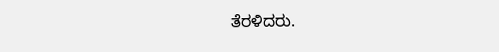ತೆರಳಿದರು.